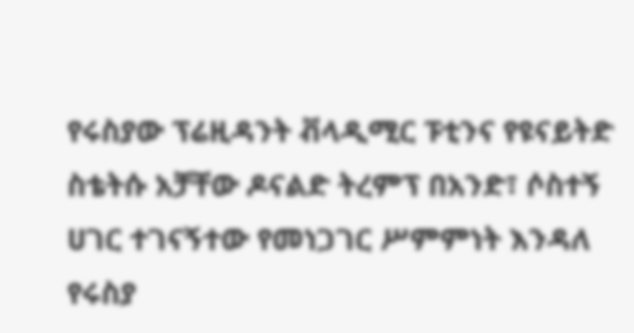የሩስያው ፕሬዚዳንት ቭላዲሚር ፑቲንና የዩናይትድ ስቴትሱ አቻቸው ዶናልድ ትረምፕ በአንድ፣ ሶስተኝ ሀገር ተገናኝተው የመነጋገር ሥምምነት እንዳለ የሩስያ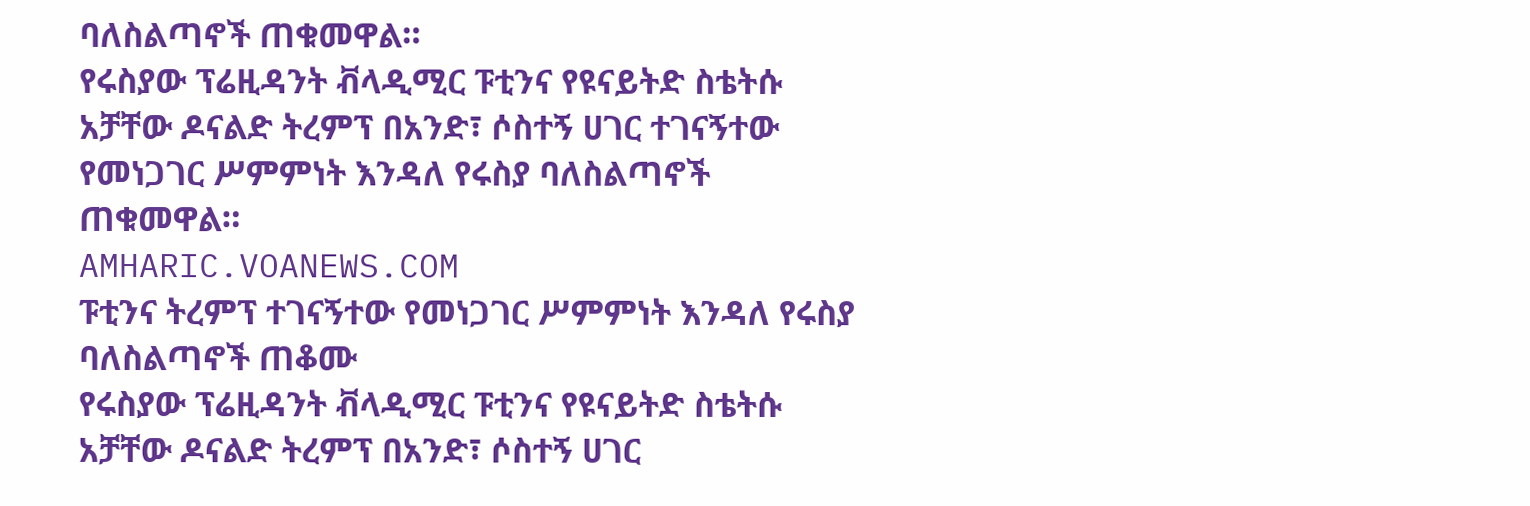ባለስልጣኖች ጠቁመዋል።
የሩስያው ፕሬዚዳንት ቭላዲሚር ፑቲንና የዩናይትድ ስቴትሱ አቻቸው ዶናልድ ትረምፕ በአንድ፣ ሶስተኝ ሀገር ተገናኝተው የመነጋገር ሥምምነት እንዳለ የሩስያ ባለስልጣኖች ጠቁመዋል።
AMHARIC.VOANEWS.COM
ፑቲንና ትረምፕ ተገናኝተው የመነጋገር ሥምምነት እንዳለ የሩስያ ባለስልጣኖች ጠቆሙ
የሩስያው ፕሬዚዳንት ቭላዲሚር ፑቲንና የዩናይትድ ስቴትሱ አቻቸው ዶናልድ ትረምፕ በአንድ፣ ሶስተኝ ሀገር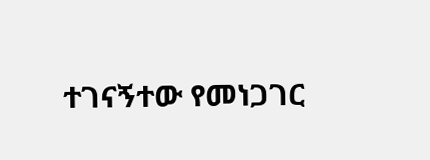ተገናኝተው የመነጋገር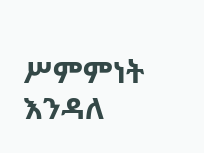ሥምምነት እንዳለ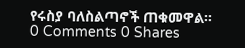የሩስያ ባለስልጣኖች ጠቁመዋል።
0 Comments 0 Shares